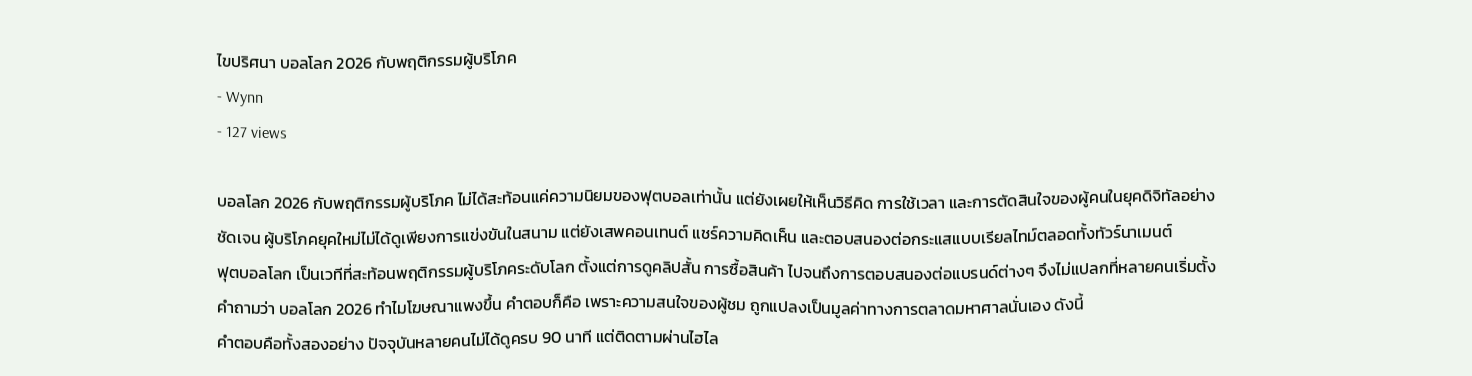ไขปริศนา บอลโลก 2026 กับพฤติกรรมผู้บริโภค
- Wynn
- 127 views

บอลโลก 2026 กับพฤติกรรมผู้บริโภค ไม่ได้สะท้อนแค่ความนิยมของฟุตบอลเท่านั้น แต่ยังเผยให้เห็นวิธีคิด การใช้เวลา และการตัดสินใจของผู้คนในยุคดิจิทัลอย่างชัดเจน ผู้บริโภคยุคใหม่ไม่ได้ดูเพียงการแข่งขันในสนาม แต่ยังเสพคอนเทนต์ แชร์ความคิดเห็น และตอบสนองต่อกระแสแบบเรียลไทม์ตลอดทั้งทัวร์นาเมนต์
ฟุตบอลโลก เป็นเวทีที่สะท้อนพฤติกรรมผู้บริโภคระดับโลก ตั้งแต่การดูคลิปสั้น การซื้อสินค้า ไปจนถึงการตอบสนองต่อแบรนด์ต่างๆ จึงไม่แปลกที่หลายคนเริ่มตั้งคำถามว่า บอลโลก 2026 ทำไมโฆษณาแพงขึ้น คำตอบก็คือ เพราะความสนใจของผู้ชม ถูกแปลงเป็นมูลค่าทางการตลาดมหาศาลนั่นเอง ดังนี้
คำตอบคือทั้งสองอย่าง ปัจจุบันหลายคนไม่ได้ดูครบ 90 นาที แต่ติดตามผ่านไฮไล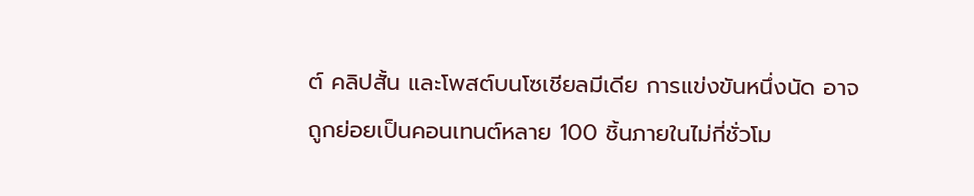ต์ คลิปสั้น และโพสต์บนโซเชียลมีเดีย การแข่งขันหนึ่งนัด อาจถูกย่อยเป็นคอนเทนต์หลาย 100 ชิ้นภายในไม่กี่ชั่วโม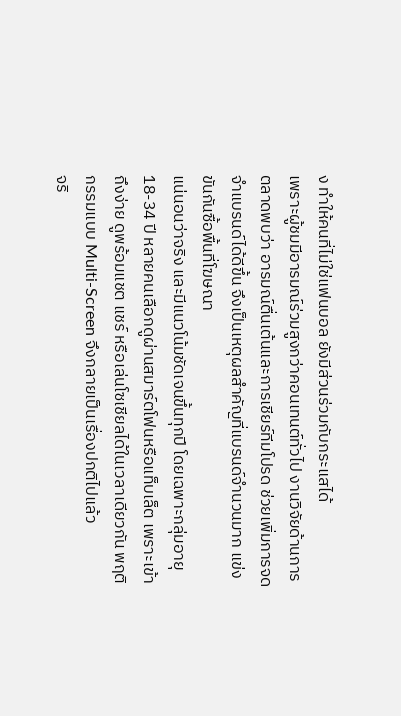ง ทำให้คนที่ไม่ใช่แฟนบอล ยังมีส่วนร่วมกับกระแสได้
เพราะผู้ชมมีอารมณ์ร่วมสูงกว่าคอนเทนต์ทั่วไป งานวิจัยด้านการตลาดพบว่า อารมณ์ตื่นเต้นและการเชียร์ทีมโปรด ช่วยเพิ่มการจดจำแบรนด์ได้ดีขึ้น จึงเป็นเหตุผลสำคัญที่แบรนด์จำนวนมาก แข่งขันกันซื้อพื้นที่โฆษณา
แน่นอนว่าจริง และมีแนวโน้มชัดเจนขึ้นทุกปี โดยเฉพาะกลุ่มอายุ 18-34 ปี หลายคนเลือกดูผ่านสมาร์ตโฟนหรือแท็บเล็ต เพราะเข้าถึงง่าย ดูพร้อมแชต แชร์ หรือเล่นโซเชียลได้ในเวลาเดียวกัน พฤติกรรมแบบ Multi-Screen จึงกลายเป็นเรื่องปกติไปแล้ว
จริ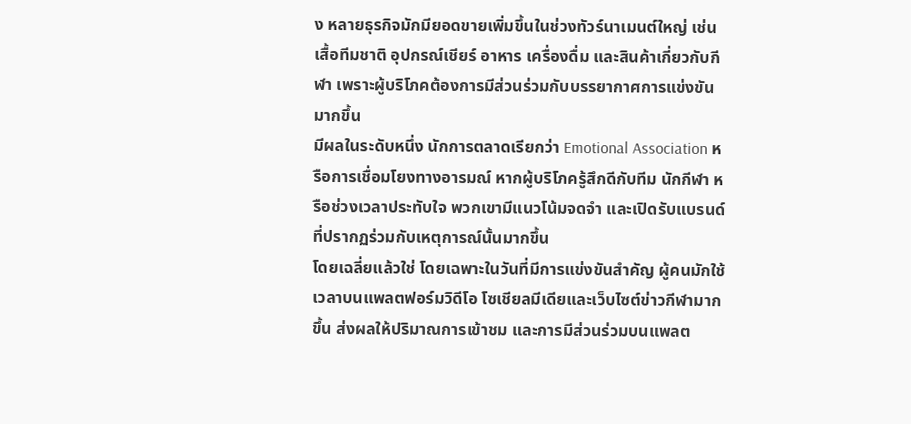ง หลายธุรกิจมักมียอดขายเพิ่มขึ้นในช่วงทัวร์นาเมนต์ใหญ่ เช่น เสื้อทีมชาติ อุปกรณ์เชียร์ อาหาร เครื่องดื่ม และสินค้าเกี่ยวกับกีฬา เพราะผู้บริโภคต้องการมีส่วนร่วมกับบรรยากาศการแข่งขันมากขึ้น
มีผลในระดับหนึ่ง นักการตลาดเรียกว่า Emotional Association หรือการเชื่อมโยงทางอารมณ์ หากผู้บริโภครู้สึกดีกับทีม นักกีฬา หรือช่วงเวลาประทับใจ พวกเขามีแนวโน้มจดจำ และเปิดรับแบรนด์ที่ปรากฏร่วมกับเหตุการณ์นั้นมากขึ้น
โดยเฉลี่ยแล้วใช่ โดยเฉพาะในวันที่มีการแข่งขันสำคัญ ผู้คนมักใช้เวลาบนแพลตฟอร์มวิดีโอ โซเชียลมีเดียและเว็บไซต์ข่าวกีฬามากขึ้น ส่งผลให้ปริมาณการเข้าชม และการมีส่วนร่วมบนแพลต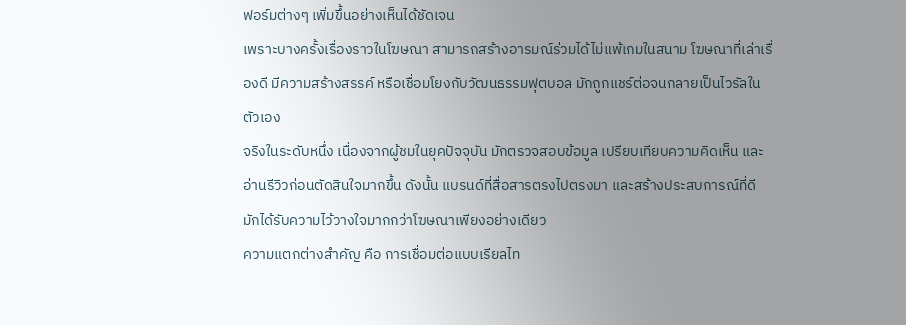ฟอร์มต่างๆ เพิ่มขึ้นอย่างเห็นได้ชัดเจน
เพราะบางครั้งเรื่องราวในโฆษณา สามารถสร้างอารมณ์ร่วมได้ไม่แพ้เกมในสนาม โฆษณาที่เล่าเรื่องดี มีความสร้างสรรค์ หรือเชื่อมโยงกับวัฒนธรรมฟุตบอล มักถูกแชร์ต่อจนกลายเป็นไวรัลในตัวเอง
จริงในระดับหนึ่ง เนื่องจากผู้ชมในยุคปัจจุบัน มักตรวจสอบข้อมูล เปรียบเทียบความคิดเห็น และอ่านรีวิวก่อนตัดสินใจมากขึ้น ดังนั้น แบรนด์ที่สื่อสารตรงไปตรงมา และสร้างประสบการณ์ที่ดี มักได้รับความไว้วางใจมากกว่าโฆษณาเพียงอย่างเดียว
ความแตกต่างสำคัญ คือ การเชื่อมต่อแบบเรียลไท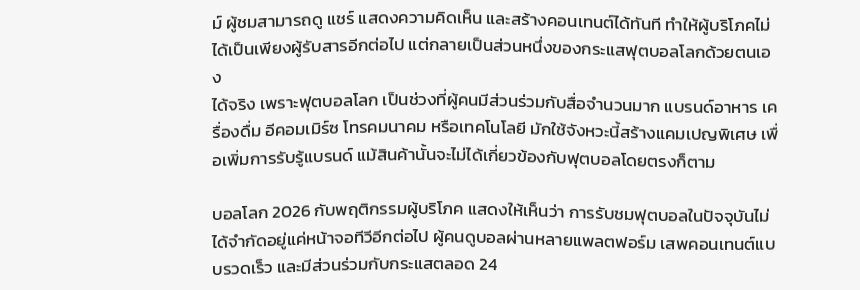ม์ ผู้ชมสามารถดู แชร์ แสดงความคิดเห็น และสร้างคอนเทนต์ได้ทันที ทำให้ผู้บริโภคไม่ได้เป็นเพียงผู้รับสารอีกต่อไป แต่กลายเป็นส่วนหนึ่งของกระแสฟุตบอลโลกด้วยตนเอง
ได้จริง เพราะฟุตบอลโลก เป็นช่วงที่ผู้คนมีส่วนร่วมกับสื่อจำนวนมาก แบรนด์อาหาร เครื่องดื่ม อีคอมเมิร์ซ โทรคมนาคม หรือเทคโนโลยี มักใช้จังหวะนี้สร้างแคมเปญพิเศษ เพื่อเพิ่มการรับรู้แบรนด์ แม้สินค้านั้นจะไม่ได้เกี่ยวข้องกับฟุตบอลโดยตรงก็ตาม

บอลโลก 2026 กับพฤติกรรมผู้บริโภค แสดงให้เห็นว่า การรับชมฟุตบอลในปัจจุบันไม่ได้จำกัดอยู่แค่หน้าจอทีวีอีกต่อไป ผู้คนดูบอลผ่านหลายแพลตฟอร์ม เสพคอนเทนต์แบบรวดเร็ว และมีส่วนร่วมกับกระแสตลอด 24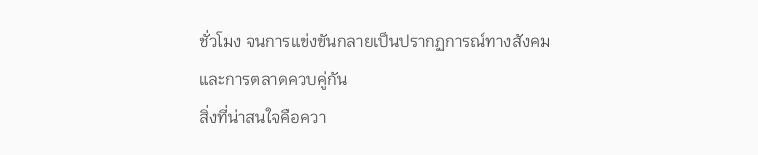ชั่วโมง จนการแข่งขันกลายเป็นปรากฏการณ์ทางสังคม และการตลาดควบคู่กัน
สิ่งที่น่าสนใจคือควา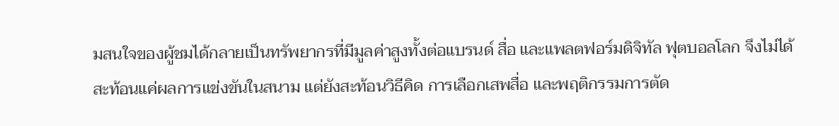มสนใจของผู้ชมได้กลายเป็นทรัพยากรที่มีมูลค่าสูงทั้งต่อแบรนด์ สื่อ และแพลตฟอร์มดิจิทัล ฟุตบอลโลก จึงไม่ได้สะท้อนแค่ผลการแข่งขันในสนาม แต่ยังสะท้อนวิธีคิด การเลือกเสพสื่อ และพฤติกรรมการตัด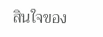สินใจของ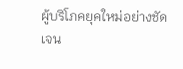ผู้บริโภคยุคใหม่อย่างชัดเจน